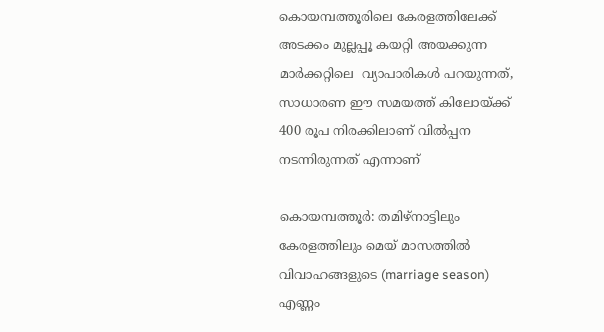കൊയമ്പത്തൂരിലെ കേരളത്തിലേക്ക് അടക്കം മുല്ലപ്പൂ കയറ്റി അയക്കുന്ന മാര്‍ക്കറ്റിലെ  വ്യാപാരികള്‍ പറയുന്നത്, സാധാരണ ഈ സമയത്ത് കിലോയ്ക്ക് 400 രൂപ നിരക്കിലാണ് വില്‍പ്പന നടന്നിരുന്നത് എന്നാണ്

കൊയമ്പത്തൂര്‍: തമിഴ്നാട്ടിലും കേരളത്തിലും മെയ് മാസത്തില്‍ വിവാഹങ്ങളുടെ (marriage season) എണ്ണം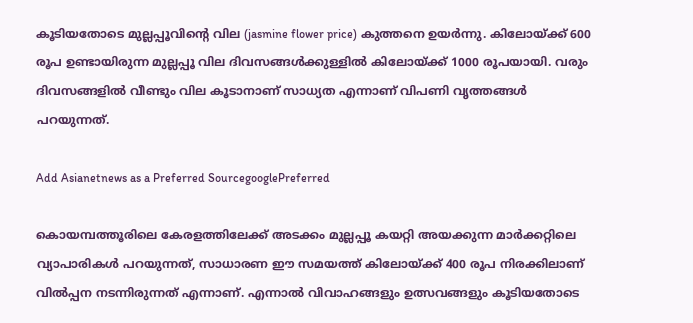കൂടിയതോടെ മുല്ലപ്പൂവിന്‍റെ വില (jasmine flower price) കുത്തനെ ഉയര്‍ന്നു. കിലോയ്ക്ക് 600 രൂപ ഉണ്ടായിരുന്ന മുല്ലപ്പൂ വില ദിവസങ്ങള്‍ക്കുള്ളില്‍ കിലോയ്ക്ക് 1000 രൂപയായി. വരും ദിവസങ്ങളില്‍ വീണ്ടും വില കൂടാനാണ് സാധ്യത എന്നാണ് വിപണി വൃത്തങ്ങള്‍ പറയുന്നത്.

Add Asianetnews as a Preferred SourcegooglePreferred

കൊയമ്പത്തൂരിലെ കേരളത്തിലേക്ക് അടക്കം മുല്ലപ്പൂ കയറ്റി അയക്കുന്ന മാര്‍ക്കറ്റിലെ വ്യാപാരികള്‍ പറയുന്നത്, സാധാരണ ഈ സമയത്ത് കിലോയ്ക്ക് 400 രൂപ നിരക്കിലാണ് വില്‍പ്പന നടന്നിരുന്നത് എന്നാണ്. എന്നാല്‍ വിവാഹങ്ങളും ഉത്സവങ്ങളും കൂടിയതോടെ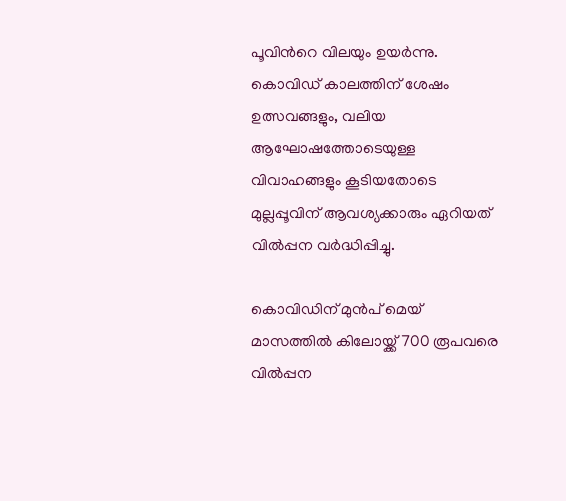പൂവിന്‍റെ വിലയും ഉയര്‍ന്നു. കൊവിഡ് കാലത്തിന് ശേഷം ഉത്സവങ്ങളും, വലിയ ആഘോഷത്തോടെയുള്ള വിവാഹങ്ങളും കൂടിയതോടെ മുല്ലപ്പൂവിന് ആവശ്യക്കാരും ഏറിയത് വില്‍പ്പന വര്‍ദ്ധിപ്പിച്ചു.

കൊവിഡിന് മുന്‍പ് മെയ് മാസത്തില്‍ കിലോയ്ക്ക് 700 രൂപവരെ വില്‍പ്പന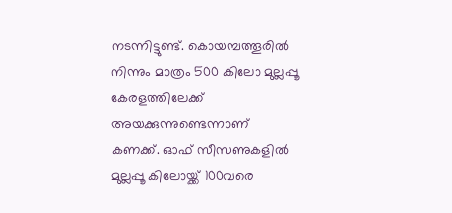നടന്നിട്ടുണ്ട്. കൊയമ്പത്തൂരില്‍ നിന്നും മാത്രം 500 കിലോ മുല്ലപ്പൂ കേരളത്തിലേക്ക് അയക്കുന്നുണ്ടെന്നാണ് കണക്ക്. ഓഫ് സീസണുകളില്‍ മുല്ലപ്പൂ കിലോയ്ക്ക് 100വരെ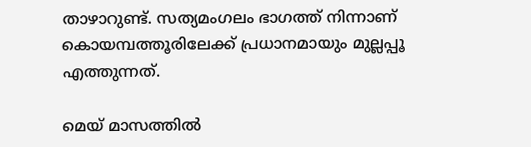താഴാറുണ്ട്. സത്യമംഗലം ഭാഗത്ത് നിന്നാണ് കൊയമ്പത്തൂരിലേക്ക് പ്രധാനമായും മുല്ലപ്പൂ എത്തുന്നത്.

മെയ് മാസത്തില്‍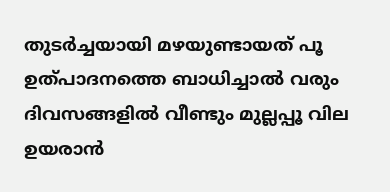തുടര്‍ച്ചയായി മഴയുണ്ടായത് പൂ ഉത്പാദനത്തെ ബാധിച്ചാല്‍ വരും ദിവസങ്ങളില്‍ വീണ്ടും മുല്ലപ്പൂ വില ഉയരാന്‍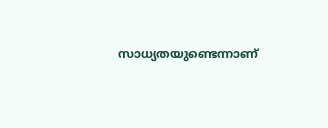സാധ്യതയുണ്ടെന്നാണ്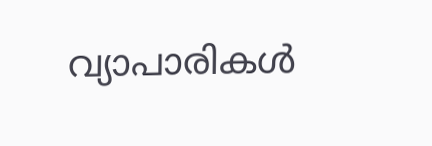വ്യാപാരികള്‍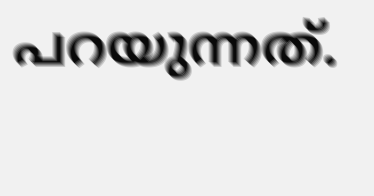പറയുന്നത്.